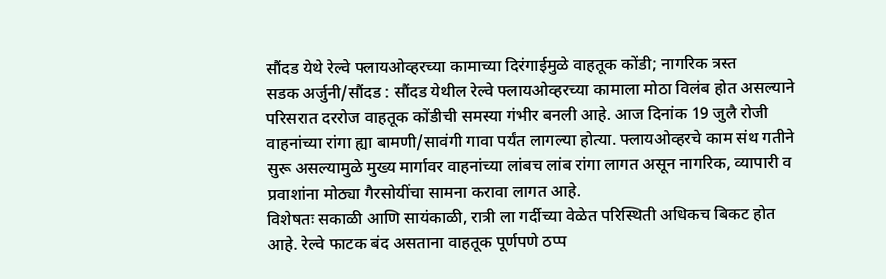सौंदड येथे रेल्वे फ्लायओव्हरच्या कामाच्या दिरंगाईमुळे वाहतूक कोंडी; नागरिक त्रस्त
सडक अर्जुनी/सौंदड : सौंदड येथील रेल्वे फ्लायओव्हरच्या कामाला मोठा विलंब होत असल्याने परिसरात दररोज वाहतूक कोंडीची समस्या गंभीर बनली आहे. आज दिनांक 19 जुलै रोजी वाहनांच्या रांगा ह्या बामणी/सावंगी गावा पर्यंत लागल्या होत्या. फ्लायओव्हरचे काम संथ गतीने सुरू असल्यामुळे मुख्य मार्गावर वाहनांच्या लांबच लांब रांगा लागत असून नागरिक, व्यापारी व प्रवाशांना मोठ्या गैरसोयींचा सामना करावा लागत आहे.
विशेषतः सकाळी आणि सायंकाळी, रात्री ला गर्दीच्या वेळेत परिस्थिती अधिकच बिकट होत आहे. रेल्वे फाटक बंद असताना वाहतूक पूर्णपणे ठप्प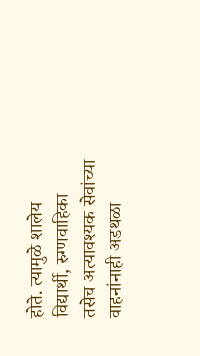होते. त्यामुळे शालेय विद्यार्थी, रुग्णवाहिका तसेच अत्यावश्यक सेवांच्या वाहनांनाही अडथळा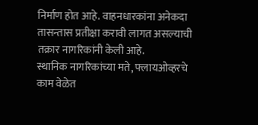निर्माण होत आहे. वाहनधारकांना अनेकदा तासन्तास प्रतीक्षा करावी लागत असल्याची तक्रार नागरिकांनी केली आहे.
स्थानिक नागरिकांच्या मते, फ्लायओव्हरचे काम वेळेत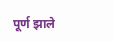पूर्ण झाले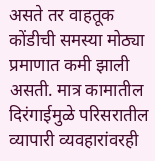असते तर वाहतूक कोंडीची समस्या मोठ्या प्रमाणात कमी झाली असती. मात्र कामातील दिरंगाईमुळे परिसरातील व्यापारी व्यवहारांवरही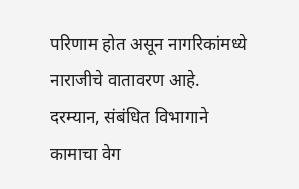परिणाम होत असून नागरिकांमध्ये नाराजीचे वातावरण आहे.
दरम्यान, संबंधित विभागाने कामाचा वेग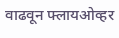वाढवून फ्लायओव्हर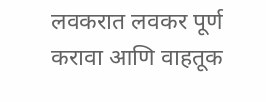लवकरात लवकर पूर्ण करावा आणि वाहतूक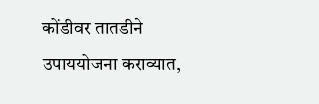कोंडीवर तातडीने उपाययोजना कराव्यात,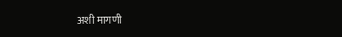अशी मागणी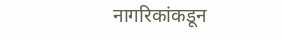नागरिकांकडून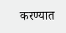करण्यात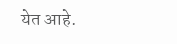येत आहे.